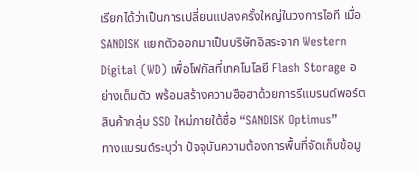เรียกได้ว่าเป็นการเปลี่ยนแปลงครั้งใหญ่ในวงการไอที เมื่อ SANDISK แยกตัวออกมาเป็นบริษัทอิสระจาก Western Digital (WD) เพื่อโฟกัสที่เทคโนโลยี Flash Storage อย่างเต็มตัว พร้อมสร้างความฮือฮาด้วยการรีแบรนด์พอร์ตสินค้ากลุ่ม SSD ใหม่ภายใต้ชื่อ “SANDISK Optimus”
ทางแบรนด์ระบุว่า ปัจจุบันความต้องการพื้นที่จัดเก็บข้อมู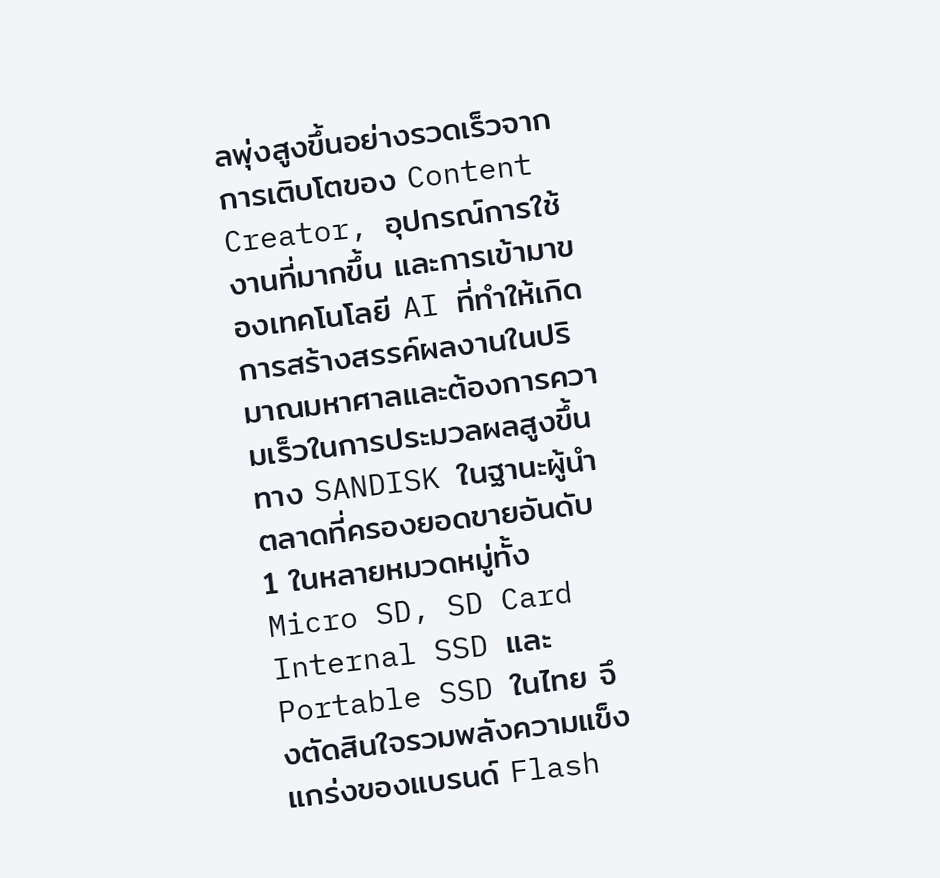ลพุ่งสูงขึ้นอย่างรวดเร็วจากการเติบโตของ Content Creator, อุปกรณ์การใช้งานที่มากขึ้น และการเข้ามาของเทคโนโลยี AI ที่ทำให้เกิดการสร้างสรรค์ผลงานในปริมาณมหาศาลและต้องการความเร็วในการประมวลผลสูงขึ้น
ทาง SANDISK ในฐานะผู้นำตลาดที่ครองยอดขายอันดับ 1 ในหลายหมวดหมู่ทั้ง Micro SD, SD Card Internal SSD และ Portable SSD ในไทย จึงตัดสินใจรวมพลังความแข็งแกร่งของแบรนด์ Flash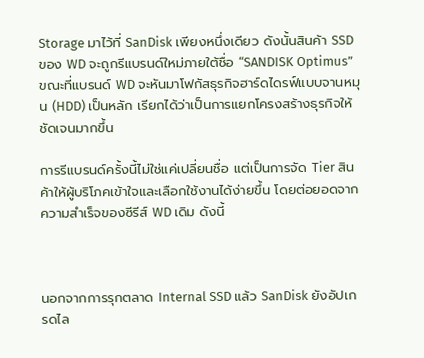Storage มาไว้ที่ SanDisk เพียงหนึ่งเดียว ดังนั้นสินค้า SSD ของ WD จะถูกรีแบรนด์ใหม่ภายใต้ชื่อ “SANDISK Optimus” ขณะที่แบรนด์ WD จะหันมาโฟกัสธุรกิจฮาร์ดไดรฟ์แบบจานหมุน (HDD) เป็นหลัก เรียกได้ว่าเป็นการแยกโครงสร้างธุรกิจให้ชัดเจนมากขึ้น

การรีแบรนด์ครั้งนี้ไม่ใช่แค่เปลี่ยนชื่อ แต่เป็นการจัด Tier สินค้าให้ผู้บริโภคเข้าใจและเลือกใช้งานได้ง่ายขึ้น โดยต่อยอดจากความสำเร็จของซีรีส์ WD เดิม ดังนี้



นอกจากการรุกตลาด Internal SSD แล้ว SanDisk ยังอัปเกรดไล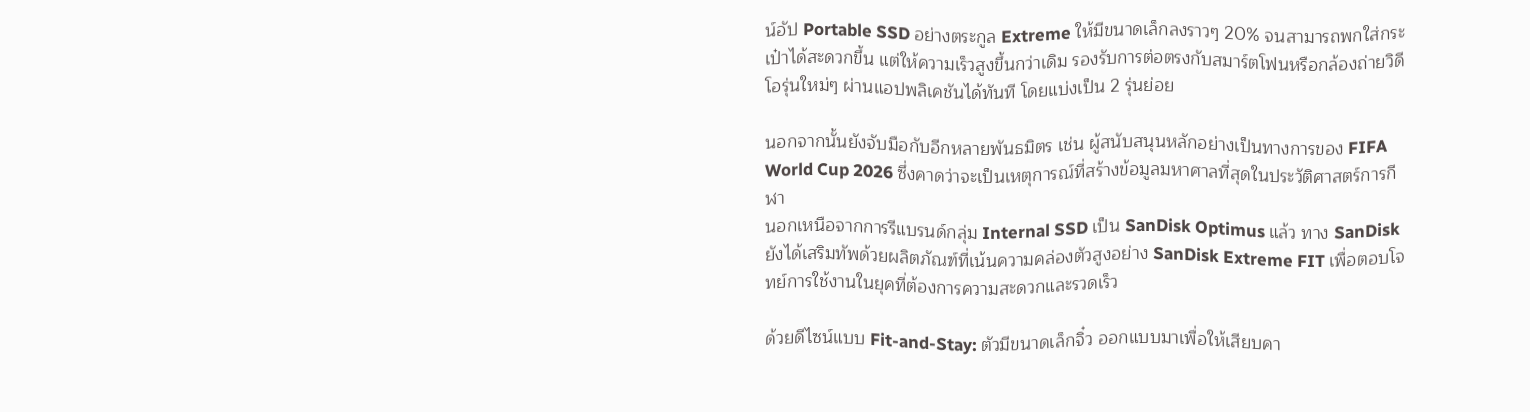น์อัป Portable SSD อย่างตระกูล Extreme ให้มีขนาดเล็กลงราวๆ 20% จนสามารถพกใส่กระเป๋าได้สะดวกขึ้น แต่ให้ความเร็วสูงขึ้นกว่าเดิม รองรับการต่อตรงกับสมาร์ตโฟนหรือกล้องถ่ายวิดีโอรุ่นใหม่ๆ ผ่านแอปพลิเคชันได้ทันที โดยแบ่งเป็น 2 รุ่นย่อย

นอกจากนั้นยังจับมือกับอีกหลายพันธมิตร เช่น ผู้สนับสนุนหลักอย่างเป็นทางการของ FIFA World Cup 2026 ซึ่งคาดว่าจะเป็นเหตุการณ์ที่สร้างข้อมูลมหาศาลที่สุดในประวัติศาสตร์การกีฬา
นอกเหนือจากการรีแบรนด์กลุ่ม Internal SSD เป็น SanDisk Optimus แล้ว ทาง SanDisk ยังได้เสริมทัพด้วยผลิตภัณฑ์ที่เน้นความคล่องตัวสูงอย่าง SanDisk Extreme FIT เพื่อตอบโจทย์การใช้งานในยุคที่ต้องการความสะดวกและรวดเร็ว

ด้วยดีไซน์แบบ Fit-and-Stay: ตัวมีขนาดเล็กจิ๋ว ออกแบบมาเพื่อให้เสียบคา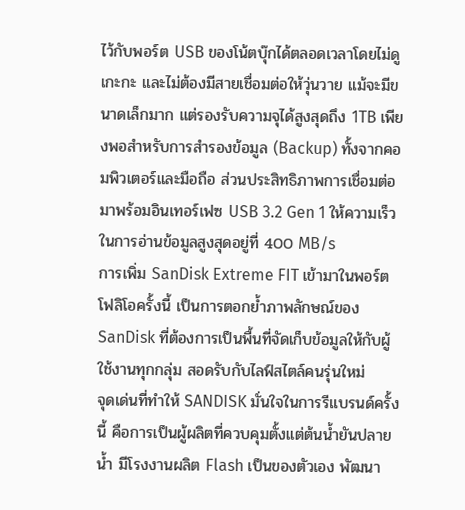ไว้กับพอร์ต USB ของโน้ตบุ๊กได้ตลอดเวลาโดยไม่ดูเกะกะ และไม่ต้องมีสายเชื่อมต่อให้วุ่นวาย แม้จะมีขนาดเล็กมาก แต่รองรับความจุได้สูงสุดถึง 1TB เพียงพอสำหรับการสำรองข้อมูล (Backup) ทั้งจากคอมพิวเตอร์และมือถือ ส่วนประสิทธิภาพการเชื่อมต่อมาพร้อมอินเทอร์เฟซ USB 3.2 Gen 1 ให้ความเร็วในการอ่านข้อมูลสูงสุดอยู่ที่ 400 MB/s
การเพิ่ม SanDisk Extreme FIT เข้ามาในพอร์ตโฟลิโอครั้งนี้ เป็นการตอกย้ำภาพลักษณ์ของ SanDisk ที่ต้องการเป็นพื้นที่จัดเก็บข้อมูลให้กับผู้ใช้งานทุกกลุ่ม สอดรับกับไลฟ์สไตล์คนรุ่นใหม่
จุดเด่นที่ทำให้ SANDISK มั่นใจในการรีแบรนด์ครั้งนี้ คือการเป็นผู้ผลิตที่ควบคุมตั้งแต่ต้นน้ำยันปลายน้ำ มีโรงงานผลิต Flash เป็นของตัวเอง พัฒนา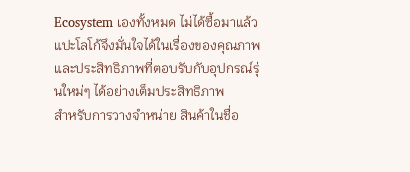Ecosystem เองทั้งหมด ไม่ได้ซื้อมาแล้วแปะโลโก้จึงมั่นใจได้ในเรื่องของคุณภาพและประสิทธิภาพที่ตอบรับกับอุปกรณ์รุ่นใหม่ๆ ได้อย่างเต็มประสิทธิภาพ
สำหรับการวางจำหน่าย สินค้าในชื่อ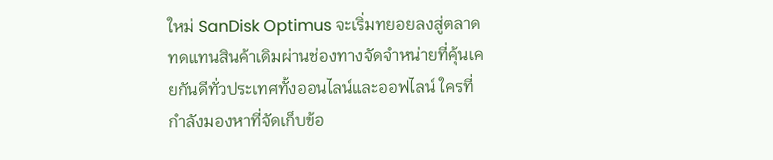ใหม่ SanDisk Optimus จะเริ่มทยอยลงสู่ตลาดทดแทนสินค้าเดิมผ่านช่องทางจัดจำหน่ายที่คุ้นเคยกันดีทั่วประเทศทั้งออนไลน์และออฟไลน์ ใครที่กำลังมองหาที่จัดเก็บข้อ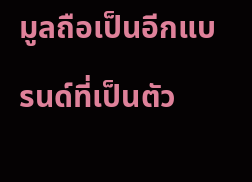มูลถือเป็นอีกแบรนด์ที่เป็นตัว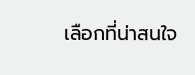เลือกที่น่าสนใจ